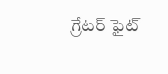గ్రేటర్ ఫైట్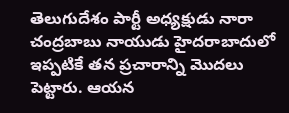తెలుగుదేశం పార్టీ అధ్యక్షుడు నారా చంద్రబాబు నాయుడు హైదరాబాదులో ఇప్పటికే తన ప్రచారాన్ని మొదలు పెట్టారు. ఆయన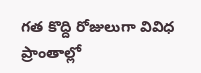గత కొద్ది రోజులుగా వివిధ ప్రాంతాల్లో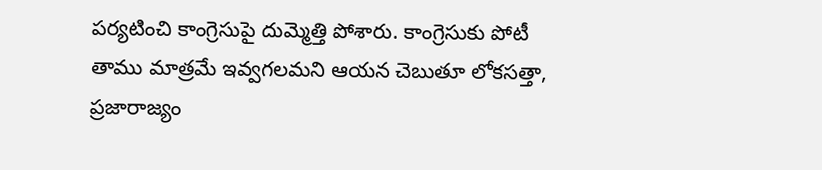పర్యటించి కాంగ్రెసుపై దుమ్మెత్తి పోశారు. కాంగ్రెసుకు పోటీ తాము మాత్రమే ఇవ్వగలమని ఆయన చెబుతూ లోకసత్తా, ప్రజారాజ్యం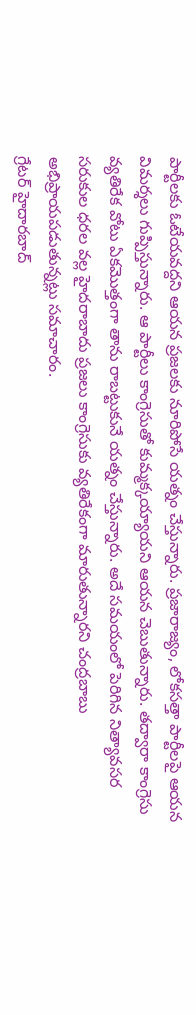పార్టీలకు ఓటేయవద్దని ఆయన ప్రజలకు నూరిపోసే యత్నం చేస్తున్నారు. ప్రజారాజ్యం, లోకసత్తా పార్టీలపై ఆయన విమర్శలు గుప్పిస్తున్నారు. ఆ పార్టీలు కాంగ్రెసుతో కుమ్మక్కయ్యాయని ఆయన చెబుతున్నారు. తద్వారా కాంగ్రెసు వ్యతిరేక వోటు ఏకమొత్తంగా తాను రాబట్టుకునే యత్నం చేస్తున్నారు. అదే సమయంలో పెరిగిన నిత్యావసర సరుకుల ధరల వల్ల హైదరాబాదు ప్రజలు కాంగ్రెసుకు వ్యతిరేకంగా మారుతున్నారని చంద్రబాబు అభిప్రాయపడుతున్నట్లు సమాచారం.
గ్రేటర్ హైదారబాద్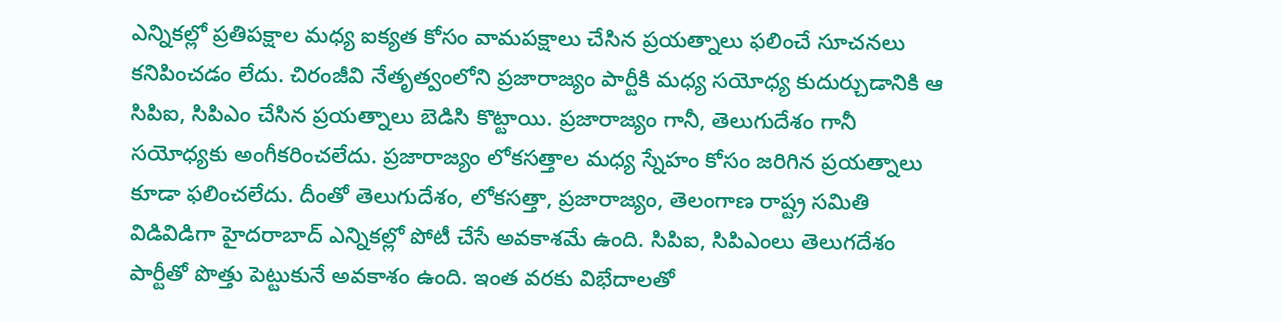ఎన్నికల్లో ప్రతిపక్షాల మధ్య ఐక్యత కోసం వామపక్షాలు చేసిన ప్రయత్నాలు ఫలించే సూచనలు కనిపించడం లేదు. చిరంజీవి నేతృత్వంలోని ప్రజారాజ్యం పార్టీకి మధ్య సయోధ్య కుదుర్చుడానికి ఆ సిపిఐ, సిపిఎం చేసిన ప్రయత్నాలు బెడిసి కొట్టాయి. ప్రజారాజ్యం గానీ, తెలుగుదేశం గానీ సయోధ్యకు అంగీకరించలేదు. ప్రజారాజ్యం లోకసత్తాల మధ్య స్నేహం కోసం జరిగిన ప్రయత్నాలు కూడా ఫలించలేదు. దీంతో తెలుగుదేశం, లోకసత్తా, ప్రజారాజ్యం, తెలంగాణ రాష్ట్ర సమితి విడివిడిగా హైదరాబాద్ ఎన్నికల్లో పోటీ చేసే అవకాశమే ఉంది. సిపిఐ, సిపిఎంలు తెలుగదేశం పార్టీతో పొత్తు పెట్టుకునే అవకాశం ఉంది. ఇంత వరకు విభేదాలతో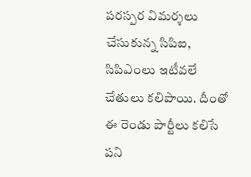పరస్పర విమర్శలు చేసుకున్న సిపిఐ, సిపిఎంలు ఇటీవలే చేతులు కలిపాయి. దీంతో ఈ రెండు పార్టీలు కలిసే పని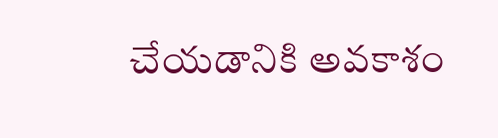చేయడానికి అవకాశం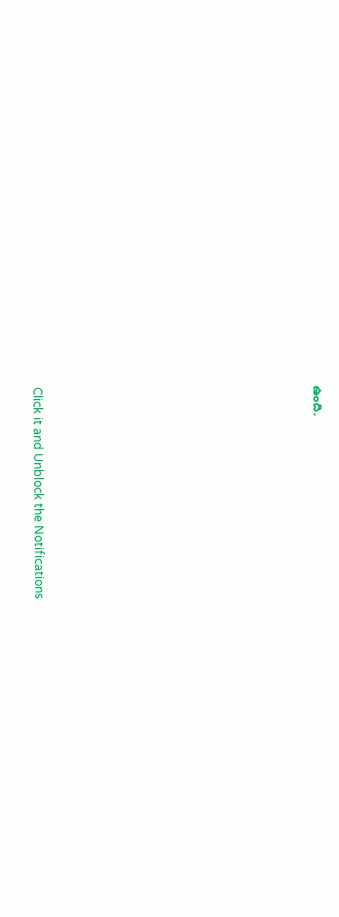ఉంది.












Click it and Unblock the Notifications